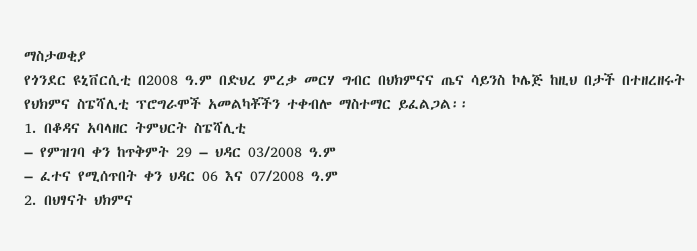ማስታወቂያ
የጎንደር ዩኒቨርሲቲ በ2008 ዓ.ም በድህረ ምረቃ መርሃ ግብር በህክምናና ጤና ሳይንስ ኮሌጅ ከዚህ በታች በተዘረዘሩት የህክምና ስፔሻሊቲ ፕሮግራሞች አመልካቾችን ተቀብሎ ማስተማር ይፈልጋል፡፡
1. በቆዳና አባላዘር ትምህርት ስፔሻሊቲ
– የምዝገባ ቀን ከጥቅምት 29 – ህዳር 03/2008 ዓ.ም
– ፈተና የሚሰጥበት ቀን ህዳር 06 እና 07/2008 ዓ.ም
2. በህፃናት ህክምና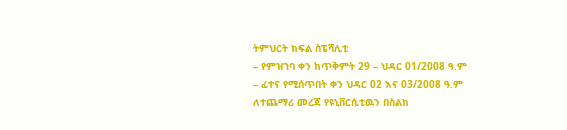ትምህርት ክፍል ስፔሻሊቲ
– የምዝገባ ቀን ከጥቅምት 29 – ህዳር 01/2008 ዓ.ም
– ፈተና የሚሰጥበት ቀን ህዳር 02 እና 03/2008 ዓ.ም
ለተጨማሪ መረጃ የዩኒቨርሲቲዉን በስልክ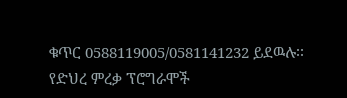ቁጥር 0588119005/0581141232 ይደዉሉ፡፡
የድህረ ምረቃ ፕሮግራሞች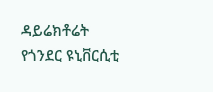ዳይሬክቶሬት
የጎንደር ዩኒቨርሲቲ